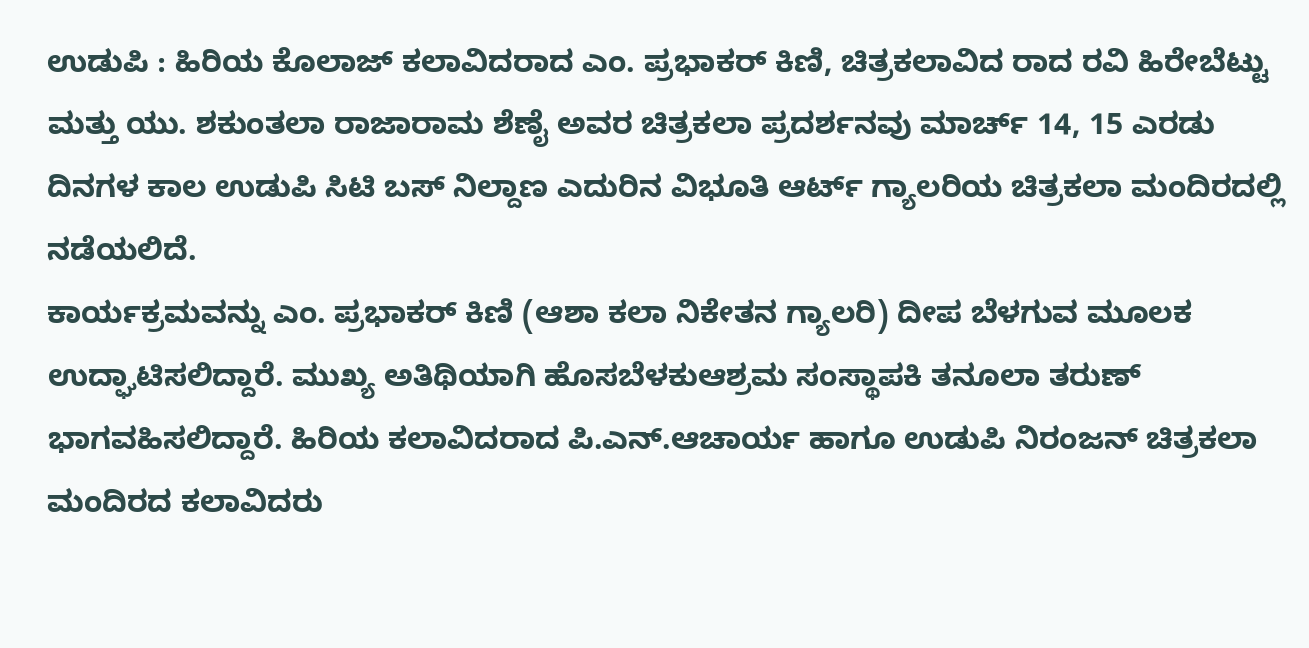ಉಡುಪಿ : ಹಿರಿಯ ಕೊಲಾಜ್ ಕಲಾವಿದರಾದ ಎಂ. ಪ್ರಭಾಕರ್ ಕಿಣಿ, ಚಿತ್ರಕಲಾವಿದ ರಾದ ರವಿ ಹಿರೇಬೆಟ್ಟು ಮತ್ತು ಯು. ಶಕುಂತಲಾ ರಾಜಾರಾಮ ಶೆಣೈ ಅವರ ಚಿತ್ರಕಲಾ ಪ್ರದರ್ಶನವು ಮಾರ್ಚ್ 14, 15 ಎರಡು ದಿನಗಳ ಕಾಲ ಉಡುಪಿ ಸಿಟಿ ಬಸ್ ನಿಲ್ದಾಣ ಎದುರಿನ ವಿಭೂತಿ ಆರ್ಟ್ ಗ್ಯಾಲರಿಯ ಚಿತ್ರಕಲಾ ಮಂದಿರದಲ್ಲಿ ನಡೆಯಲಿದೆ.
ಕಾರ್ಯಕ್ರಮವನ್ನು ಎಂ. ಪ್ರಭಾಕರ್ ಕಿಣಿ (ಆಶಾ ಕಲಾ ನಿಕೇತನ ಗ್ಯಾಲರಿ) ದೀಪ ಬೆಳಗುವ ಮೂಲಕ ಉದ್ಘಾಟಿಸಲಿದ್ದಾರೆ. ಮುಖ್ಯ ಅತಿಥಿಯಾಗಿ ಹೊಸಬೆಳಕುಆಶ್ರಮ ಸಂಸ್ಥಾಪಕಿ ತನೂಲಾ ತರುಣ್ ಭಾಗವಹಿಸಲಿದ್ದಾರೆ. ಹಿರಿಯ ಕಲಾವಿದರಾದ ಪಿ.ಎನ್.ಆಚಾರ್ಯ ಹಾಗೂ ಉಡುಪಿ ನಿರಂಜನ್ ಚಿತ್ರಕಲಾ ಮಂದಿರದ ಕಲಾವಿದರು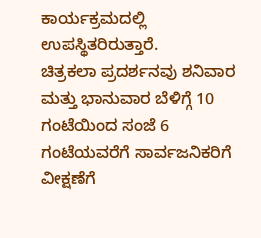ಕಾರ್ಯಕ್ರಮದಲ್ಲಿ ಉಪಸ್ಥಿತರಿರುತ್ತಾರೆ.
ಚಿತ್ರಕಲಾ ಪ್ರದರ್ಶನವು ಶನಿವಾರ ಮತ್ತು ಭಾನುವಾರ ಬೆಳಿಗ್ಗೆ 10 ಗಂಟೆಯಿಂದ ಸಂಜೆ 6 ಗಂಟೆಯವರೆಗೆ ಸಾರ್ವಜನಿಕರಿಗೆ ವೀಕ್ಷಣೆಗೆ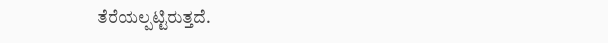ತೆರೆಯಲ್ಪಟ್ಟಿರುತ್ತದೆ.